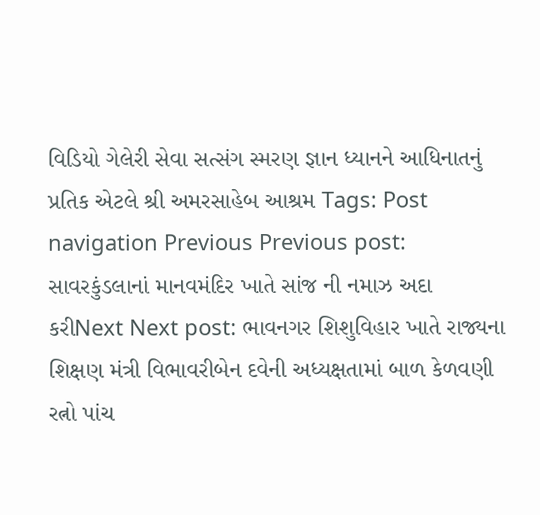વિડિયો ગેલેરી સેવા સત્સંગ સ્મરણ જ્ઞાન ધ્યાનને આધિનાતનું પ્રતિક એટલે શ્રી અમરસાહેબ આશ્રમ Tags: Post navigation Previous Previous post: સાવરકુંડલાનાં માનવમંદિર ખાતે સાંજ ની નમાઝ અદા કરીNext Next post: ભાવનગર શિશુવિહાર ખાતે રાજ્યના શિક્ષણ મંત્રી વિભાવરીબેન દવેની અધ્યક્ષતામાં બાળ કેળવણી રત્નો પાંચ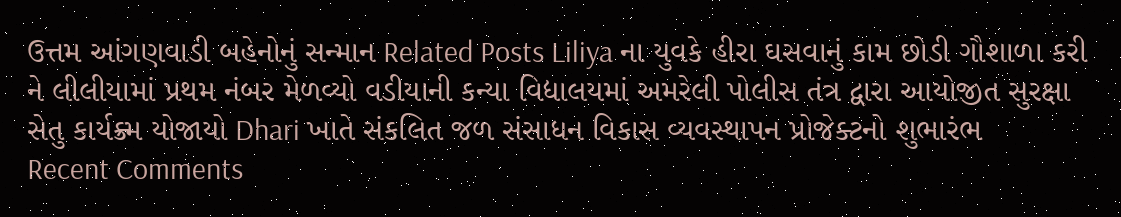ઉત્તમ આંગણવાડી બહેનોનું સન્માન Related Posts Liliya ના યુવકે હીરા ઘસવાનું કામ છોડી ગૌશાળા કરી ને લીલીયામાં પ્રથમ નંબર મેળવ્યો વડીયાની કન્યા વિદ્યાલયમાં અમરેલી પોલીસ તંત્ર દ્વારા આયોજીત સુરક્ષા સેતુ કાર્યક્ર્મ યોજાયો Dhari ખાતે સંકલિત જળ સંસાધન વિકાસ વ્યવસ્થાપન પ્રોજેક્ટનો શુભારંભ
Recent Comments